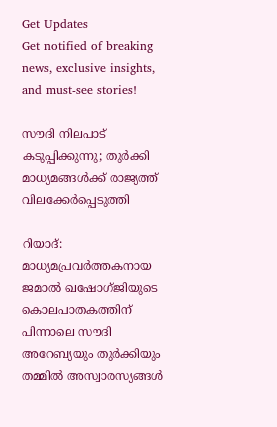Get Updates
Get notified of breaking news, exclusive insights, and must-see stories!

സൗദി നിലപാട് കടുപ്പിക്കുന്നു; തുര്‍ക്കി മാധ്യമങ്ങള്‍ക്ക് രാജ്യത്ത് വിലക്കേര്‍പ്പെടുത്തി

റിയാദ്: മാധ്യമപ്രവര്‍ത്തകനായ ജമാല്‍ ഖഷോഗ്ജിയുടെ കൊലപാതകത്തിന് പിന്നാലെ സൗദി അറേബ്യയും തുര്‍ക്കിയും തമ്മില്‍ അസ്വാരസ്യങ്ങള്‍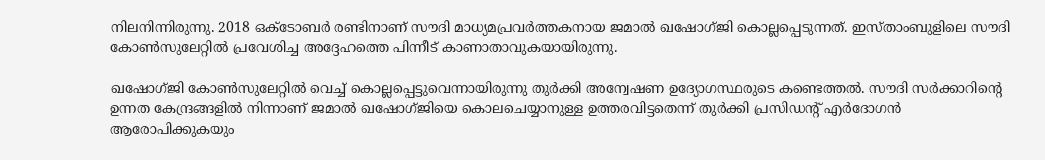നിലനിന്നിരുന്നു. 2018 ഒക്ടോബര്‍ രണ്ടിനാണ് സൗദി മാധ്യമപ്രവര്‍ത്തകനായ ജമാല്‍ ഖഷോഗ്ജി കൊല്ലപ്പെടുന്നത്. ഇസ്താംബുളിലെ സൗദി കോണ്‍സുലേറ്റില്‍ പ്രവേശിച്ച അദ്ദേഹത്തെ പിന്നീട് കാണാതാവുകയായിരുന്നു.

ഖഷോഗ്ജി കോണ്‍സുലേറ്റില്‍ വെച്ച് കൊല്ലപ്പെട്ടുവെന്നായിരുന്നു തുര്‍ക്കി അന്വേഷണ ഉദ്യോഗസ്ഥരുടെ കണ്ടെത്തല്‍. സൗദി സര്‍ക്കാറിന്റെ ഉന്നത കേന്ദ്രങ്ങളില്‍ നിന്നാണ് ജമാല്‍ ഖഷോഗ്ജിയെ കൊലചെയ്യാനുള്ള ഉത്തരവിട്ടതെന്ന് തുര്‍ക്കി പ്രസിഡന്റ് എര്‍ദോഗന്‍ ആരോപിക്കുകയും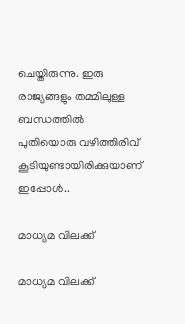ചെയ്തിരുന്നു. ഇരു രാജ്യങ്ങളും തമ്മിലുള്ള ബന്ധത്തില്‍ പുതിയൊരു വഴിത്തിരിവ് കൂടിയുണ്ടായിരിക്കുയാണ് ഇപ്പോള്‍..

മാധ്യമ വിലക്ക്

മാധ്യമ വിലക്ക്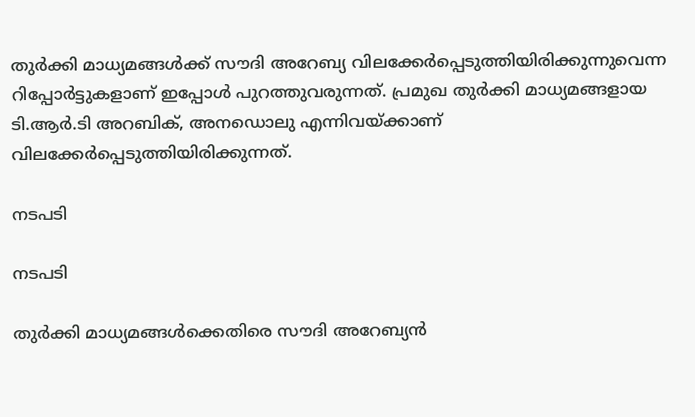തുര്‍ക്കി മാധ്യമങ്ങള്‍ക്ക് സൗദി അറേബ്യ വിലക്കേര്‍പ്പെടുത്തിയിരിക്കുന്നുവെന്ന റിപ്പോര്‍ട്ടുകളാണ് ഇപ്പോള്‍ പുറത്തുവരുന്നത്. പ്രമുഖ തുര്‍ക്കി മാധ്യമങ്ങളായ ടി.ആര്‍.ടി അറബിക്, അനഡൊലു എന്നിവയ്ക്കാണ് വിലക്കേര്‍പ്പെടുത്തിയിരിക്കുന്നത്.

നടപടി

നടപടി

തുര്‍ക്കി മാധ്യമങ്ങള്‍ക്കെതിരെ സൗദി അറേബ്യന്‍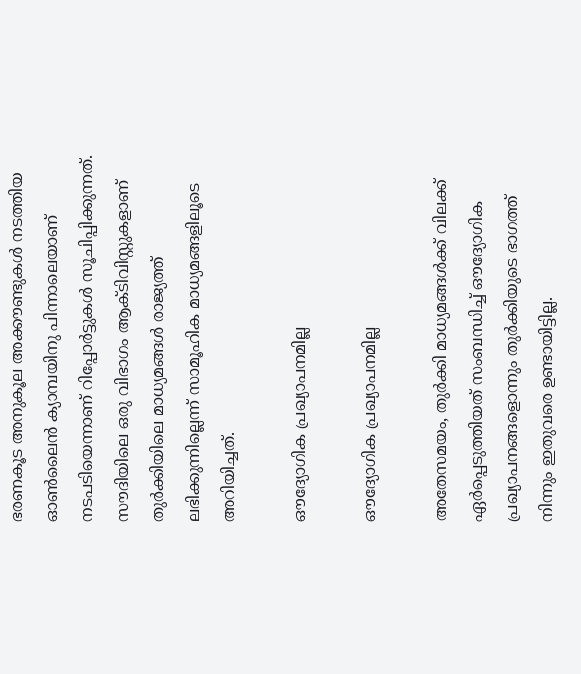ഭരണകൂട അനുകൂല അക്കൗണ്ടുകള്‍ നടത്തിയ ഓണ്‍ലൈന്‍ ക്യാമ്പയിനു പിന്നാലെയാണ് നടപടിയെന്നാണ് റിപ്പോര്‍ട്ടുകള്‍ സൂചിപ്പിക്കുന്നത്. സൗദിയിലെ ഒരു വിഭാഗം ആക്ടിവിസ്റ്റുകളാണ് തുര്‍ക്കിയിലെ മാധ്യമങ്ങള്‍ രാജ്യത്ത് ലഭിക്കുന്നില്ലെന്ന് സാമൂഹിക മാധ്യമങ്ങളിലൂടെ അറിയിച്ചത്.

ഔദ്യോഗിക പ്രഖ്യാപനമില്ല

ഔദ്യോഗിക പ്രഖ്യാപനമില്ല

അതേസമയം, തുര്‍ക്കി മാധ്യമങ്ങള്‍ക്ക് വിലക്ക് ഏര്‍പ്പെടുത്തിയത് സംബന്ധിച്ച് ഔദ്യോഗിക പ്രഖ്യാപനങ്ങളൊന്നും തുര്‍ക്കിയുടെ ഭാഗത്ത് നിന്നും ഇതുവരെ ഉണ്ടായിട്ടില്ല.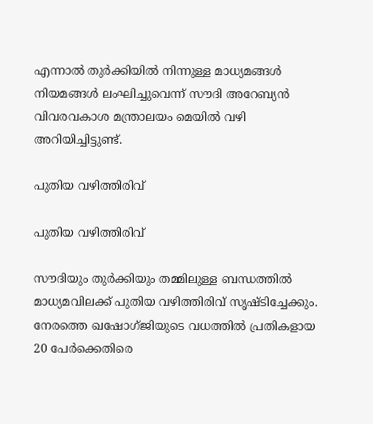എന്നാല്‍ തുര്‍ക്കിയില്‍ നിന്നുള്ള മാധ്യമങ്ങള്‍ നിയമങ്ങള്‍ ലംഘിച്ചുവെന്ന് സൗദി അറേബ്യന്‍ വിവരവകാശ മന്ത്രാലയം മെയില്‍ വഴി അറിയിച്ചിട്ടുണ്ട്.

പുതിയ വഴിത്തിരിവ്

പുതിയ വഴിത്തിരിവ്

സൗദിയും തുര്‍ക്കിയും തമ്മിലുള്ള ബന്ധത്തില്‍ മാധ്യമവിലക്ക് പുതിയ വഴിത്തിരിവ് സൃഷ്ടിച്ചേക്കും. നേരത്തെ ഖഷോഗ്ജിയുടെ വധത്തില്‍ പ്രതികളായ 20 പേര്‍ക്കെതിരെ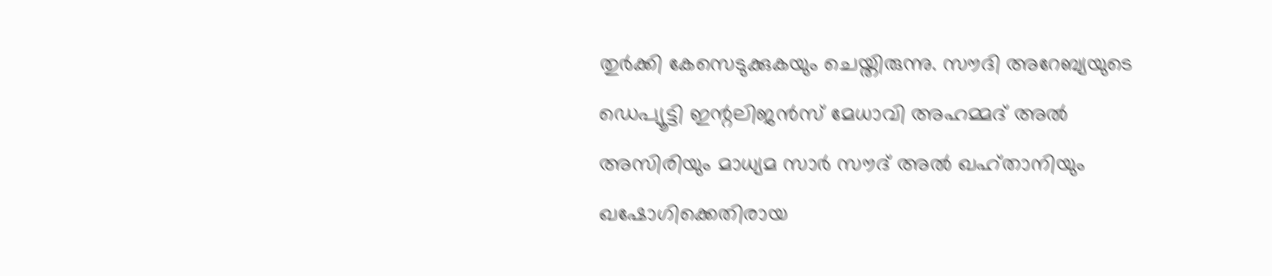തുര്‍ക്കി കേസെടുക്കുകയും ചെയ്തിരുന്നു. സൗദി അറേബ്യയുടെ ഡെപ്യൂട്ടി ഇന്റലിജൻസ് മേധാവി അഹമ്മദ് അൽ അസിരിയും മാധ്യമ സാർ സൗദ് അൽ ഖഹ്താനിയും ഖഷോഗിക്കെതിരായ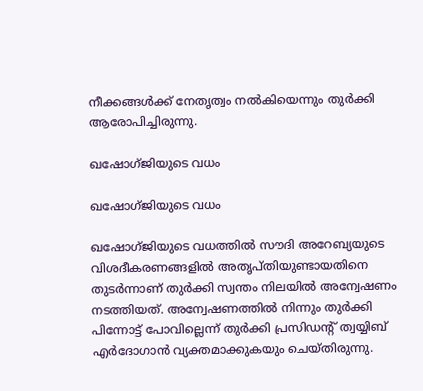നീക്കങ്ങള്‍ക്ക് നേതൃത്വം നല്‍കിയെന്നും തുര്‍ക്കി ആരോപിച്ചിരുന്നു.

ഖഷോഗ്ജിയുടെ വധം

ഖഷോഗ്ജിയുടെ വധം

ഖഷോഗ്ജിയുടെ വധത്തില്‍ സൗദി അറേബ്യയുടെ വിശദീകരണങ്ങളിൽ അതൃപ്തിയുണ്ടായതിനെ തുടർന്നാണ് തുർക്കി സ്വന്തം നിലയില്‍ അന്വേഷണം നടത്തിയത്. അന്വേഷണത്തില്‍ നിന്നും തുര്‍ക്കി പിന്നോട്ട് പോവില്ലെന്ന് തുര്‍ക്കി പ്രസിഡന്‍റ് ത്വയ്യിബ് എര്‍ദോഗാന്‍ വ്യക്തമാക്കുകയും ചെയ്തിരുന്നു.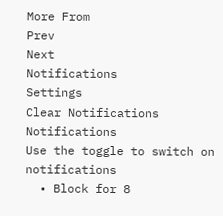More From
Prev
Next
Notifications
Settings
Clear Notifications
Notifications
Use the toggle to switch on notifications
  • Block for 8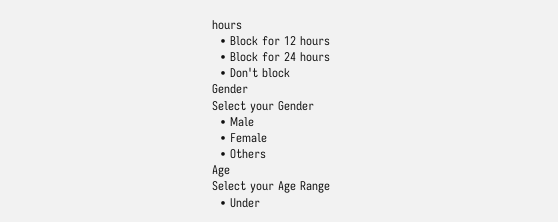hours
  • Block for 12 hours
  • Block for 24 hours
  • Don't block
Gender
Select your Gender
  • Male
  • Female
  • Others
Age
Select your Age Range
  • Under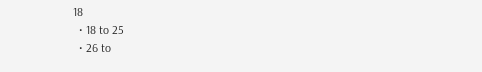18
  • 18 to 25
  • 26 to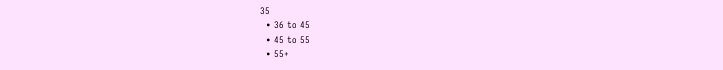35
  • 36 to 45
  • 45 to 55
  • 55+